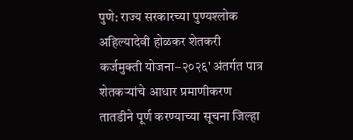पुणे: राज्य सरकारच्या पुण्यश्लोक अहिल्यादेवी होळकर शेतकरी कर्जमुक्ती योजना–२०२६' अंतर्गत पात्र शेतकऱ्यांचे आधार प्रमाणीकरण तातडीने पूर्ण करण्याच्या सूचना जिल्हा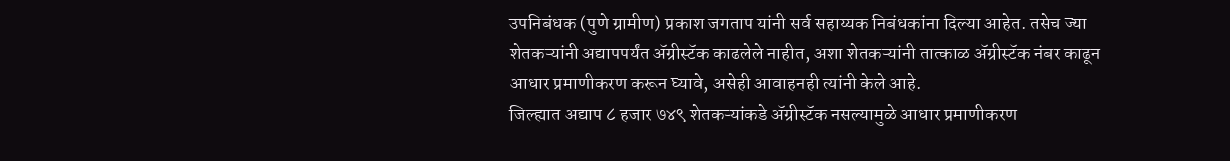उपनिबंधक (पुणे ग्रामीण) प्रकाश जगताप यांनी सर्व सहाय्यक निबंधकांना दिल्या आहेत. तसेच ज्या शेतकऱ्यांनी अद्यापपर्यंत ॲग्रीस्टॅक काढलेले नाहीत, अशा शेतकऱ्यांनी तात्काळ ॲग्रीस्टॅक नंबर काढून आधार प्रमाणीकरण करून घ्यावे, असेही आवाहनही त्यांनी केले आहे.
जिल्ह्यात अद्याप ८ हजार ७४९ शेतकऱ्यांकडे ॲग्रीस्टॅक नसल्यामुळे आधार प्रमाणीकरण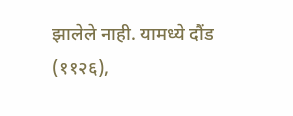झालेले नाही. यामध्ये दौंड (११२६),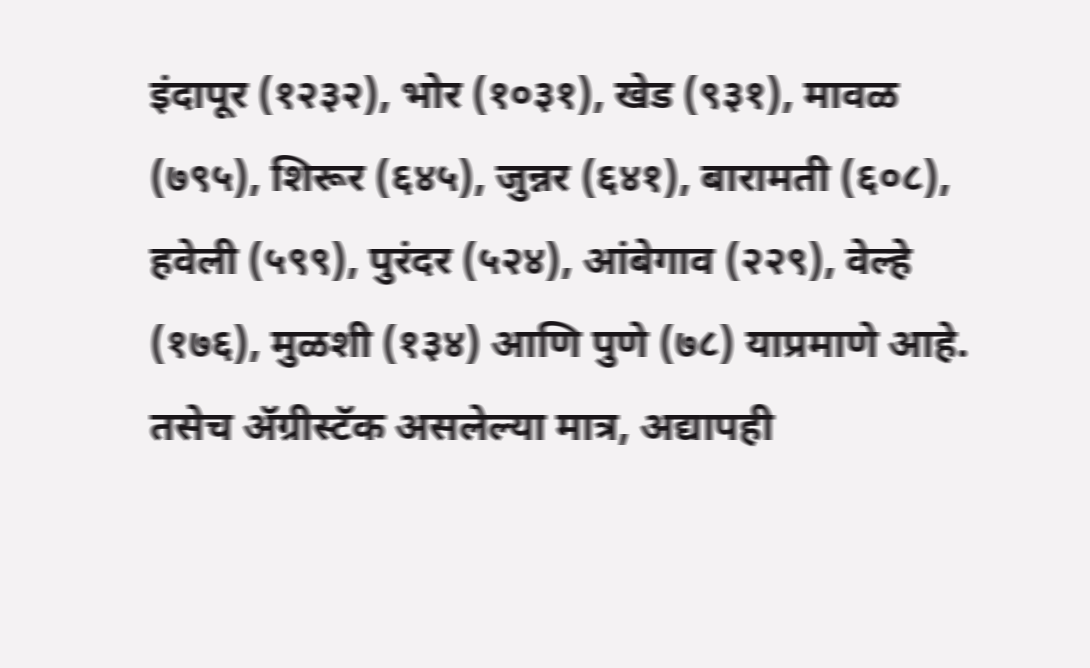इंदापूर (१२३२), भोर (१०३१), खेड (९३१), मावळ (७९५), शिरूर (६४५), जुन्नर (६४१), बारामती (६०८), हवेली (५९९), पुरंदर (५२४), आंबेगाव (२२९), वेल्हे (१७६), मुळशी (१३४) आणि पुणे (७८) याप्रमाणे आहे.
तसेच ॲग्रीस्टॅक असलेल्या मात्र, अद्यापही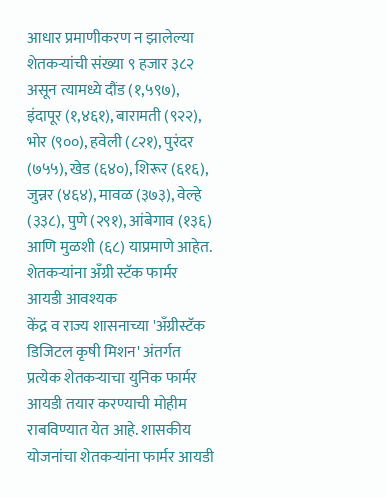आधार प्रमाणीकरण न झालेल्या शेतकऱ्यांची संख्या ९ हजार ३८२ असून त्यामध्ये दौंड (१,५९७), इंदापूर (१,४६१), बारामती (९२२), भोर (९००), हवेली (८२१), पुरंदर (७५५), खेड (६४०), शिरूर (६१६), जुन्नर (४६४), मावळ (३७३), वेल्हे (३३८), पुणे (२९१), आंबेगाव (१३६) आणि मुळशी (६८) याप्रमाणे आहेत.
शेतकऱ्यांना अँग्री स्टॅक फार्मर आयडी आवश्यक
केंद्र व राज्य शासनाच्या 'अँग्रीस्टॅक डिजिटल कृषी मिशन' अंतर्गत प्रत्येक शेतकऱ्याचा युनिक फार्मर आयडी तयार करण्याची मोहीम राबविण्यात येत आहे. शासकीय योजनांचा शेतकऱ्यांना फार्मर आयडी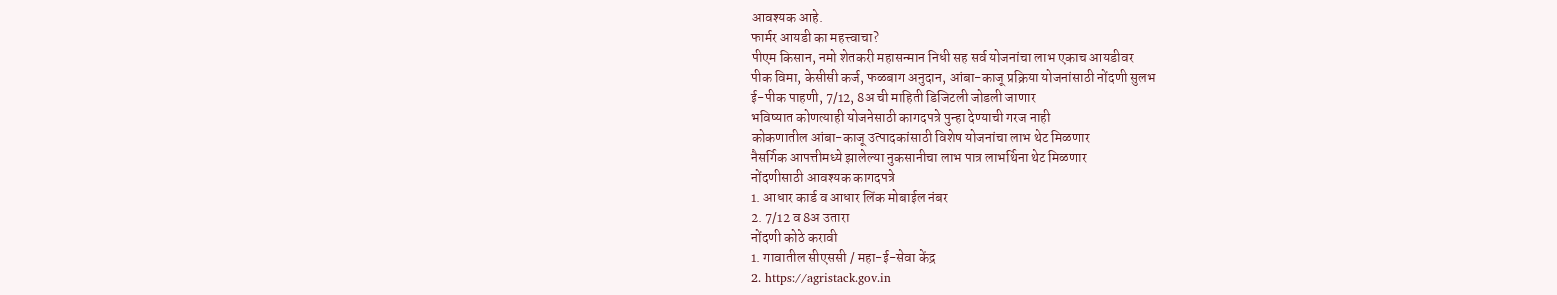आवश्यक आहे.
फार्मर आयडी का महत्त्वाचा?
पीएम किसान, नमो शेतकरी महासन्मान निधी सह सर्व योजनांचा लाभ एकाच आयडीवर
पीक विमा, केसीसी कर्ज, फळबाग अनुदान, आंबा-काजू प्रक्रिया योजनांसाठी नोंदणी सुलभ
ई-पीक पाहणी, 7/12, 8अ ची माहिती डिजिटली जोडली जाणार
भविष्यात कोणत्याही योजनेसाठी कागदपत्रे पुन्हा देण्याची गरज नाही
कोकणातील आंबा-काजू उत्पादकांसाठी विशेष योजनांचा लाभ थेट मिळणार
नैसर्गिक आपत्तीमध्ये झालेल्या नुकसानीचा लाभ पात्र लाभर्थिना थेट मिळणार
नोंदणीसाठी आवश्यक कागदपत्रे
1. आधार कार्ड व आधार लिंक मोबाईल नंबर
2. 7/12 व 8अ उतारा
नोंदणी कोठे करावी
1. गावातील सीएससी / महा-ई-सेवा केंद्र
2. https://agristack.gov.in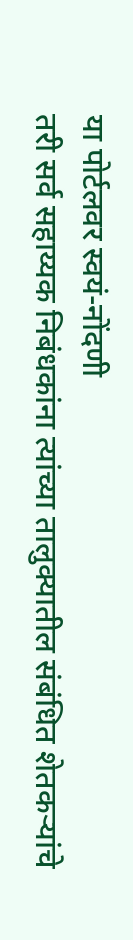या पोर्टलवर स्वयं-नोंदणी
तरी सर्व सहाय्यक निबंधकांना त्यांच्या तालुक्यातील संबंधित शेतकऱ्यांचे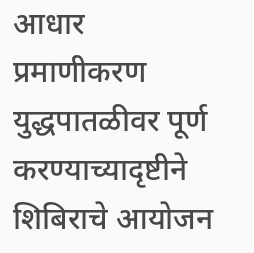आधार प्रमाणीकरण युद्धपातळीवर पूर्ण करण्याच्यादृष्टीने शिबिराचे आयोजन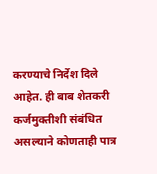करण्याचे निर्देश दिले आहेत. ही बाब शेतकरी कर्जमुक्तीशी संबंधित असल्याने कोणताही पात्र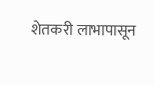शेतकरी लाभापासून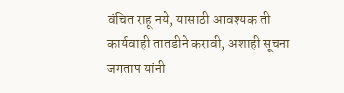वंचित राहू नये, यासाठी आवश्यक ती कार्यवाही तातडीने करावी, अशाही सूचना जगताप यांनी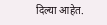दिल्या आहेत.